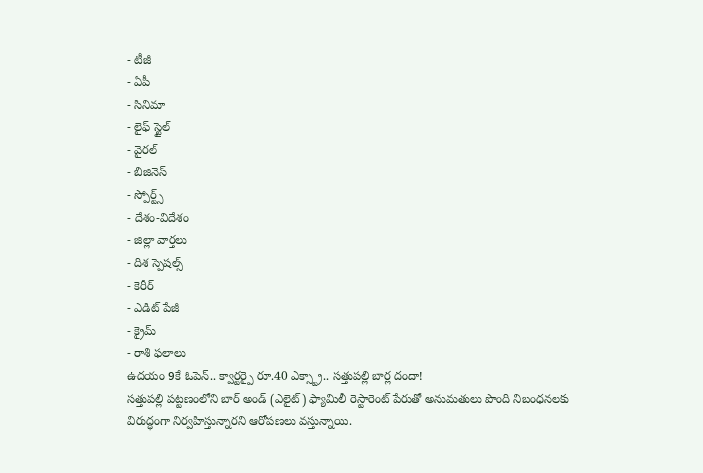- టీజీ
- ఏపీ
- సినిమా
- లైఫ్ స్టైల్
- వైరల్
- బిజినెస్
- స్పోర్ట్స్
- దేశం-విదేశం
- జిల్లా వార్తలు
- దిశ స్పెషల్స్
- కెరీర్
- ఎడిట్ పేజీ
- క్రైమ్
- రాశి ఫలాలు
ఉదయం 9కే ఓపెన్.. క్వార్టర్పై రూ.40 ఎక్స్ట్రా.. సత్తుపల్లి బార్ల దందా!
సత్తుపల్లి పట్టణంలోని బార్ అండ్ (ఎలైట్) ఫ్యామిలీ రెస్టారెంట్ పేరుతో అనుమతులు పొంది నిబంధనలకు విరుద్ధంగా నిర్వహిస్తున్నారని ఆరోపణలు వస్తున్నాయి.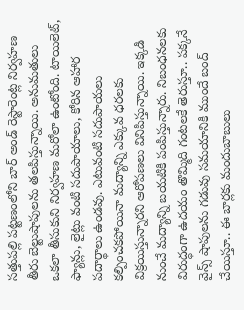సత్తుపల్లి పట్టణంలోని బార్ అండ్ రెస్టారెంట్ల నిర్వహణ తీరు బెల్టుషాపులను తలపిస్తున్నాయి. అనుమతులు ఒకలా తీసుకుని నిర్వహణ మరోలా ఉంటోంది. టాయిలెట్, ఫ్యాన్లు, లైట్లు వంటి సదుపాయాలు, కోరిన ఆహార పదార్థాలు ఉండవు. ఎటువంటి సదుపాయలు కల్పించకపోయినా మద్యాన్ని ఎక్కువ ధరలకు విక్రయిస్తున్నారని ఆరోపణలు వినిపిస్తున్నాయి. ఇక్కడి నుంచే మద్యాన్ని బయటికి పంపిస్తున్నారు. నిబంధనలకు విరుద్ధంగా ఉదయం తొమ్మిది గంటలకే తెరుస్తూ.. పక్కనే వైన్స్ షాపులను గడువు సమయానికి ముందే బంద్ చేయిస్తూ.. ఈ బార్లకు మందుబాబులు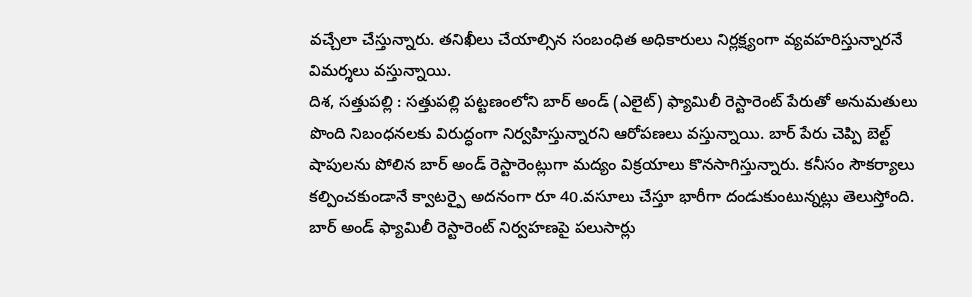వచ్చేలా చేస్తున్నారు. తనిఖీలు చేయాల్సిన సంబంధిత అధికారులు నిర్లక్ష్యంగా వ్యవహరిస్తున్నారనే విమర్శలు వస్తున్నాయి.
దిశ, సత్తుపల్లి : సత్తుపల్లి పట్టణంలోని బార్ అండ్ (ఎలైట్) ఫ్యామిలీ రెస్టారెంట్ పేరుతో అనుమతులు పొంది నిబంధనలకు విరుద్ధంగా నిర్వహిస్తున్నారని ఆరోపణలు వస్తున్నాయి. బార్ పేరు చెప్పి బెల్ట్ షాపులను పోలిన బార్ అండ్ రెస్టారెంట్లుగా మద్యం విక్రయాలు కొనసాగిస్తున్నారు. కనీసం సౌకర్యాలు కల్పించకుండానే క్వాటర్పై అదనంగా రూ 40.వసూలు చేస్తూ భారీగా దండుకుంటున్నట్లు తెలుస్తోంది. బార్ అండ్ ఫ్యామిలీ రెస్టారెంట్ నిర్వహణపై పలుసార్లు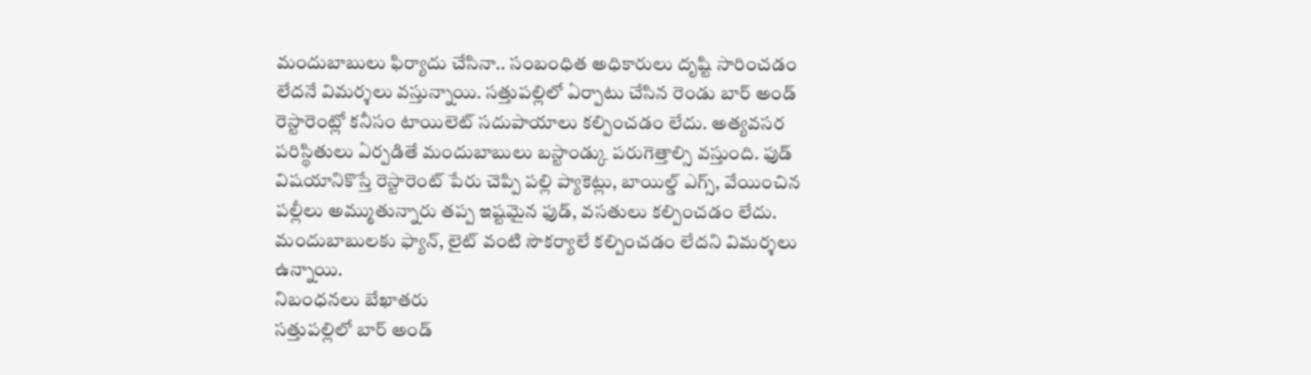మందుబాబులు ఫిర్యాదు చేసినా.. సంబంధిత అధికారులు దృష్టి సారించడం లేదనే విమర్శలు వస్తున్నాయి. సత్తుపల్లిలో ఏర్పాటు చేసిన రెండు బార్ అండ్ రెస్టారెంట్లో కనీసం టాయిలెట్ సదుపాయాలు కల్పించడం లేదు. అత్యవసర పరిస్థితులు ఏర్పడితే మందుబాబులు బస్టాండ్కు పరుగెత్తాల్సి వస్తుంది. ఫుడ్ విషయానికొస్తే రెస్టారెంట్ పేరు చెప్పి పల్లి ప్యాకెట్లు, బాయిల్డ్ ఎగ్స్, వేయించిన పల్లీలు అమ్ముతున్నారు తప్ప ఇష్టమైన ఫుడ్, వసతులు కల్పించడం లేదు. మందుబాబులకు ఫ్యాన్, లైట్ వంటి సౌకర్యాలే కల్పించడం లేదని విమర్శలు ఉన్నాయి.
నిబంధనలు బేఖాతరు
సత్తుపల్లిలో బార్ అండ్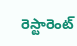రెస్టారెంట్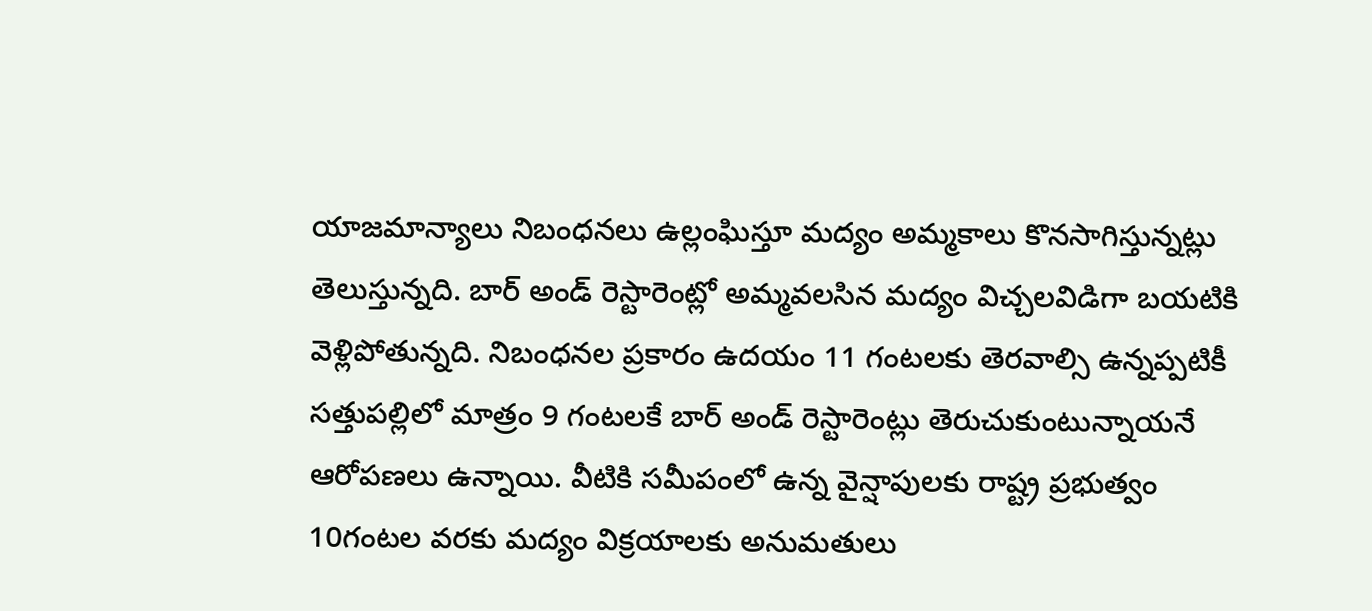యాజమాన్యాలు నిబంధనలు ఉల్లంఘిస్తూ మద్యం అమ్మకాలు కొనసాగిస్తున్నట్లు తెలుస్తున్నది. బార్ అండ్ రెస్టారెంట్లో అమ్మవలసిన మద్యం విచ్చలవిడిగా బయటికి వెళ్లిపోతున్నది. నిబంధనల ప్రకారం ఉదయం 11 గంటలకు తెరవాల్సి ఉన్నప్పటికీ సత్తుపల్లిలో మాత్రం 9 గంటలకే బార్ అండ్ రెస్టారెంట్లు తెరుచుకుంటున్నాయనే ఆరోపణలు ఉన్నాయి. వీటికి సమీపంలో ఉన్న వైన్షాపులకు రాష్ట్ర ప్రభుత్వం 10గంటల వరకు మద్యం విక్రయాలకు అనుమతులు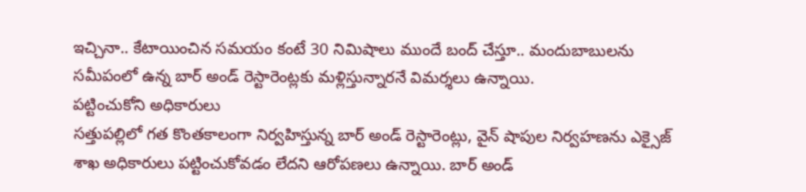ఇచ్చినా.. కేటాయించిన సమయం కంటే 30 నిమిషాలు ముందే బంద్ చేస్తూ.. మందుబాబులను సమీపంలో ఉన్న బార్ అండ్ రెస్టారెంట్లకు మళ్లిస్తున్నారనే విమర్శలు ఉన్నాయి.
పట్టించుకోని అధికారులు
సత్తుపల్లిలో గత కొంతకాలంగా నిర్వహిస్తున్న బార్ అండ్ రెస్టారెంట్లు, వైన్ షాపుల నిర్వహణను ఎక్సైజ్ శాఖ అధికారులు పట్టించుకోవడం లేదని ఆరోపణలు ఉన్నాయి. బార్ అండ్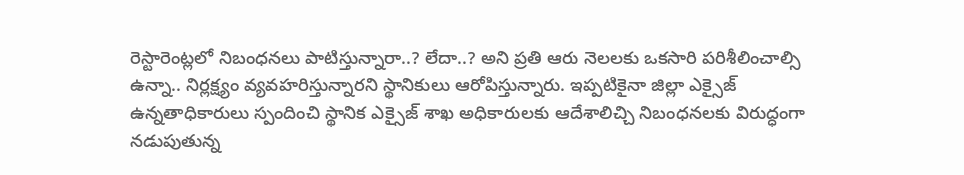రెస్టారెంట్లలో నిబంధనలు పాటిస్తున్నారా..? లేదా..? అని ప్రతి ఆరు నెలలకు ఒకసారి పరిశీలించాల్సి ఉన్నా.. నిర్లక్ష్యం వ్యవహరిస్తున్నారని స్థానికులు ఆరోపిస్తున్నారు. ఇప్పటికైనా జిల్లా ఎక్సైజ్ ఉన్నతాధికారులు స్పందించి స్థానిక ఎక్సైజ్ శాఖ అధికారులకు ఆదేశాలిచ్చి నిబంధనలకు విరుద్ధంగా నడుపుతున్న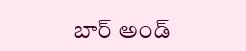బార్ అండ్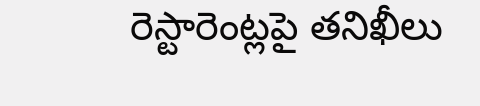రెస్టారెంట్లపై తనిఖీలు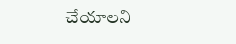చేయాలని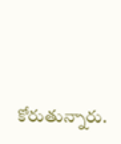కోరుతున్నారు.